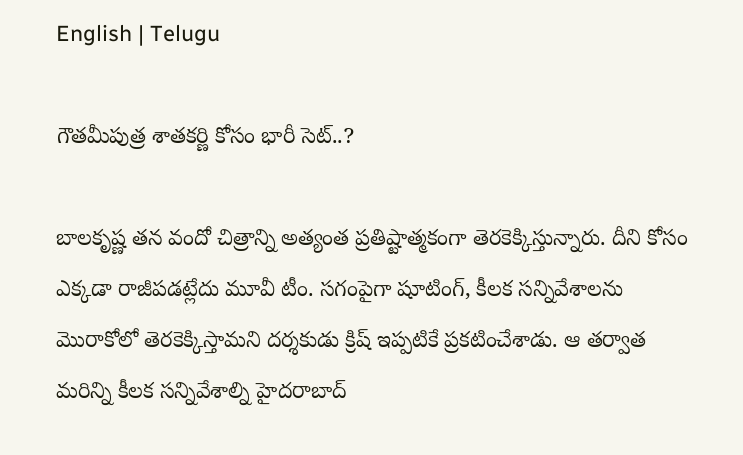English | Telugu

గౌతమీపుత్ర శాతకర్ణి కోసం భారీ సెట్..?

బాలకృష్ణ తన వందో చిత్రాన్ని అత్యంత ప్రతిష్టాత్మకంగా తెరకెక్కిస్తున్నారు. దీని కోసం ఎక్కడా రాజీపడట్లేదు మూవీ టీం. సగంపైగా షూటింగ్, కీలక సన్నివేశాలను మొరాకోలో తెరకెక్కిస్తామని దర్శకుడు క్రిష్ ఇప్పటికే ప్రకటించేశాడు. ఆ తర్వాత మరిన్ని కీలక సన్నివేశాల్ని హైదరాబాద్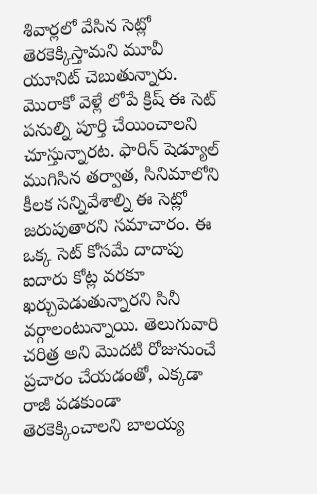శివార్లలో వేసిన సెట్లో తెరకెక్కిస్తామని మూవీ యూనిట్ చెబుతున్నారు. మొరాకో వెళ్లే లోపే క్రిష్ ఈ సెట్ పనుల్ని పూర్తి చేయించాలని చూస్తున్నారట. ఫారిన్ షెడ్యూల్ ముగిసిన తర్వాత, సినిమాలోని కీలక సన్నివేశాల్ని ఈ సెట్లో జరుపుతారని సమాచారం. ఈ ఒక్క సెట్ కోసమే దాదాపు ఐదారు కోట్ల వరకూ ఖర్చుపెడుతున్నారని సినీ వర్గాలంటున్నాయి. తెలుగువారి చరిత్ర అని మొదటి రోజునుంచే ప్రచారం చేయడంతో, ఎక్కడా రాజీ పడకుండా తెరకెక్కించాలని బాలయ్య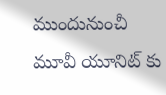ముందునుంచీ మూవీ యూనిట్ కు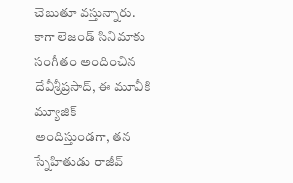చెబుతూ వస్తున్నారు. కాగా లెజండ్ సినిమాకు సంగీతం అందించిన దేవీశ్రీప్రసాద్, ఈ మూవీకి మ్యూజిక్ అందిస్తుండగా, తన స్నేహితుడు రాజీవ్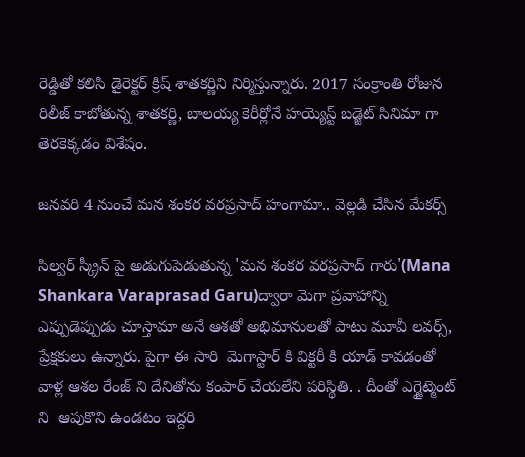రెడ్డితో కలిసి డైరెక్టర్ క్రిష్ శాతకర్ణిని నిర్మిస్తున్నారు. 2017 సంక్రాంతి రోజున రిలీజ్ కాబోతున్న శాతకర్ణి, బాలయ్య కెరీర్లోనే హయ్యెస్ట్ బడ్జెట్ సినిమా గా తెరకెక్కడం విశేషం.

జనవరి 4 నుంచే మన శంకర వరప్రసాద్ హంగామా.. వెల్లడి చేసిన మేకర్స్

సిల్వర్ స్క్రీన్ పై అడుగుపెడుతున్న 'మన శంకర వరప్రసాద్ గారు'(Mana Shankara Varaprasad Garu)ద్వారా మెగా ప్రవాహాన్ని ఎప్పుడెప్పుడు చూస్తామా అనే ఆశతో అభిమానులతో పాటు మూవీ లవర్స్, ప్రేక్షకులు ఉన్నారు. పైగా ఈ సారి  మెగాస్టార్ కి విక్టరీ కి యాడ్ కావడంతో వాళ్ల ఆశల రేంజ్ ని దేనితోను కంపార్ చేయలేని పరిస్థితి. . దీంతో ఎగ్జైట్మెంట్ ని  ఆపుకొని ఉండటం ఇద్దరి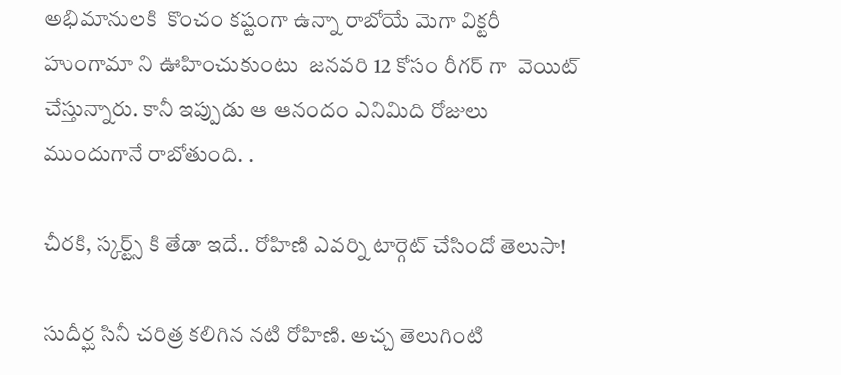అభిమానులకి  కొంచం కష్టంగా ఉన్నా రాబోయే మెగా విక్టరీ హుంగామా ని ఊహించుకుంటు  జనవరి 12 కోసం రీగర్ గా  వెయిట్ చేస్తున్నారు. కానీ ఇప్పుడు ఆ ఆనందం ఎనిమిది రోజులు ముందుగానే రాబోతుంది. .

చీరకి, స్కర్ట్స్ కి తేడా ఇదే.. రోహిణి ఎవర్ని టార్గెట్ చేసిందో తెలుసా!

సుదీర్ఘ సినీ చరిత్ర కలిగిన నటి రోహిణి. అచ్చ తెలుగింటి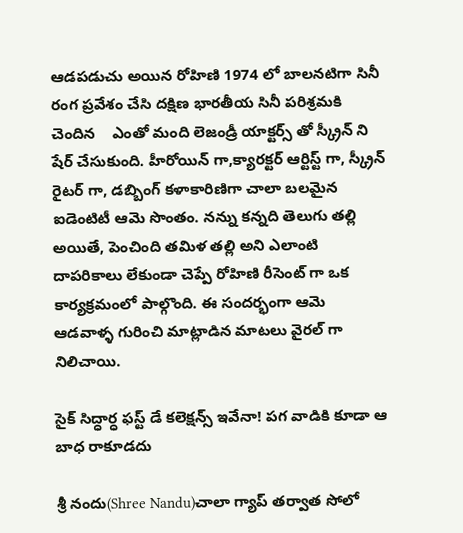ఆడపడుచు అయిన రోహిణి 1974 లో బాలనటిగా సినీ రంగ ప్రవేశం చేసి దక్షిణ భారతీయ సినీ పరిశ్రమకి చెందిన    ఎంతో మంది లెజండ్రీ యాక్టర్స్ తో స్క్రీన్ ని షేర్ చేసుకుంది. హీరోయిన్ గా,క్యారక్టర్ ఆర్టిస్ట్ గా, స్క్రీన్ రైటర్ గా, డబ్బింగ్ కళాకారిణిగా చాలా బలమైన ఐడెంటిటీ ఆమె సొంతం. నన్ను కన్నది తెలుగు తల్లి అయితే, పెంచింది తమిళ తల్లి అని ఎలాంటి దాపరికాలు లేకుండా చెప్పే రోహిణి రీసెంట్ గా ఒక కార్యక్రమంలో పాల్గొంది. ఈ సందర్భంగా ఆమె ఆడవాళ్ళ గురించి మాట్లాడిన మాటలు వైరల్ గా నిలిచాయి.

సైక్ సిద్ధార్ధ ఫస్ట్ డే కలెక్షన్స్ ఇవేనా! పగ వాడికి కూడా ఆ బాధ రాకూడదు

శ్రీ నందు(Shree Nandu)చాలా గ్యాప్ తర్వాత సోలో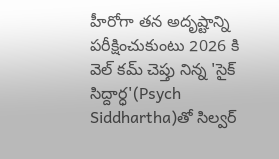హీరోగా తన అదృష్టాన్ని పరీక్షించుకుంటు 2026 కి వెల్ కమ్ చెప్తు నిన్న 'సైక్ సిద్దార్ధ'(Psych Siddhartha)తో సిల్వర్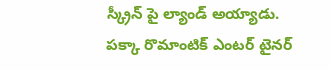స్క్రీన్ పై ల్యాండ్ అయ్యాడు. పక్కా రొమాంటిక్ ఎంటర్ టైనర్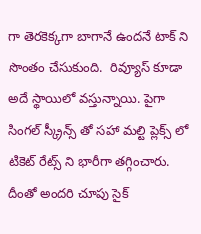గా తెరకెక్కగా బాగానే ఉందనే టాక్ ని సొంతం చేసుకుంది.  రివ్యూస్ కూడా అదే స్థాయిలో వస్తున్నాయి. పైగా సింగల్ స్క్రీన్స్ తో సహా మల్టి ప్లెక్స్ లో టికెట్ రేట్స్ ని భారీగా తగ్గించారు. దీంతో అందరి చూపు సైక్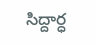సిద్దార్ధ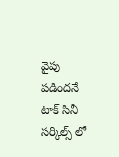వైపు పడిందనే టాక్ సినీ సర్కిల్స్ లో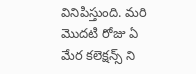వినిపిస్తుంది. మరి మొదటి రోజు ఏ మేర కలెక్షన్స్ ని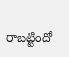రాబట్టిందో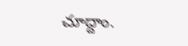చూద్దాం.